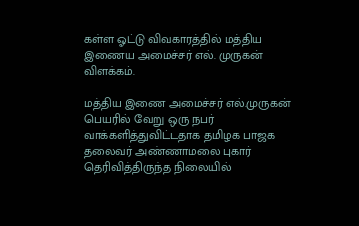கள்ள ஓட்டு விவகாரத்தில் மத்திய இணைய அமைச்சர் எல். முருகன் விளக்கம்.

மத்திய இணை அமைச்சர் எல்.முருகன் பெயரில் வேறு ஒரு நபர் வாக்களித்துவிட்டதாக தமிழக பாஜக தலைவர் அண்ணாமலை புகார் தெரிவித்திருந்த நிலையில்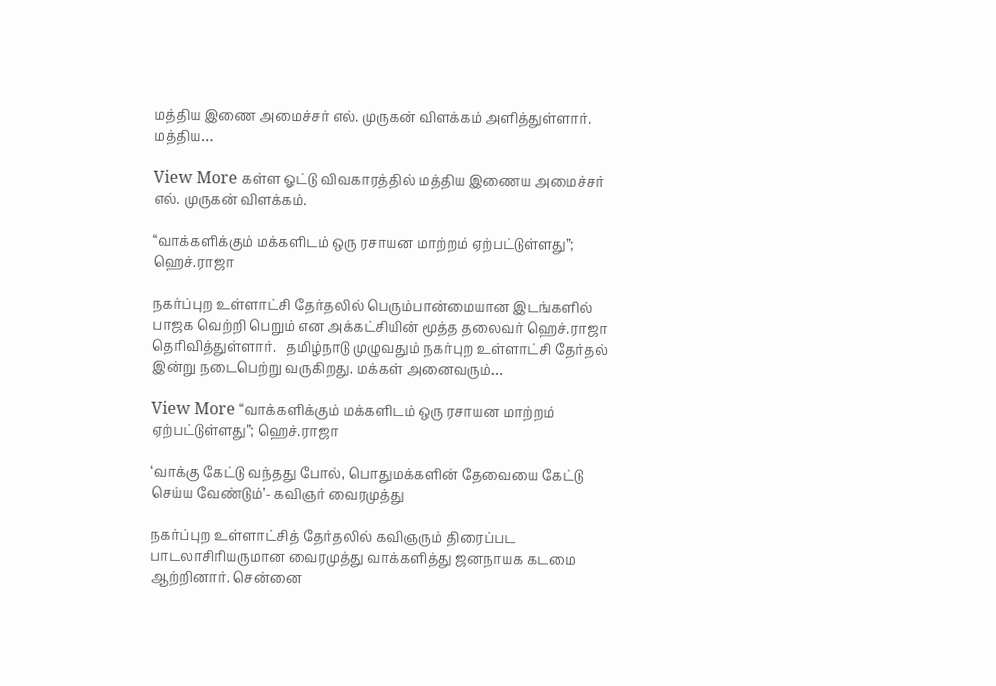மத்திய இணை அமைச்சர் எல். முருகன் விளக்கம் அளித்துள்ளார்.   மத்திய…

View More கள்ள ஓட்டு விவகாரத்தில் மத்திய இணைய அமைச்சர் எல். முருகன் விளக்கம்.

“வாக்களிக்கும் மக்களிடம் ஒரு ரசாயன மாற்றம் ஏற்பட்டுள்ளது”; ஹெச்.ராஜா

நகர்ப்புற உள்ளாட்சி தேர்தலில் பெரும்பான்மையான இடங்களில் பாஜக வெற்றி பெறும் என அக்கட்சியின் மூத்த தலைவர் ஹெச்.ராஜா தெரிவித்துள்ளார்.   தமிழ்நாடு முழுவதும் நகர்புற உள்ளாட்சி தேர்தல் இன்று நடைபெற்று வருகிறது. மக்கள் அனைவரும்…

View More “வாக்களிக்கும் மக்களிடம் ஒரு ரசாயன மாற்றம் ஏற்பட்டுள்ளது”; ஹெச்.ராஜா

‘வாக்கு கேட்டு வந்தது போல், பொதுமக்களின் தேவையை கேட்டு செய்ய வேண்டும்’- கவிஞர் வைரமுத்து

நகர்ப்புற உள்ளாட்சித் தேர்தலில் கவிஞரும் திரைப்பட பாடலாசிரியருமான வைரமுத்து வாக்களித்து ஜனநாயக கடமை ஆற்றினார். சென்னை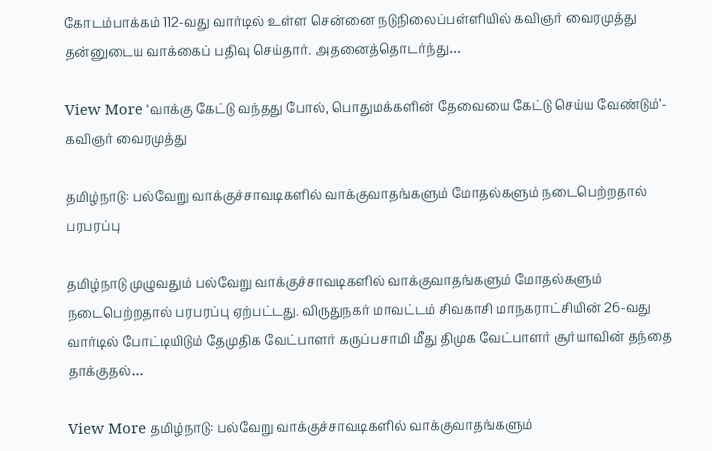கோடம்பாக்கம் 112-வது வார்டில் உள்ள சென்னை நடுநிலைப்பள்ளியில் கவிஞர் வைரமுத்து தன்னுடைய வாக்கைப் பதிவு செய்தார். அதனைத்தொடர்ந்து…

View More ‘வாக்கு கேட்டு வந்தது போல், பொதுமக்களின் தேவையை கேட்டு செய்ய வேண்டும்’- கவிஞர் வைரமுத்து

தமிழ்நாடு: பல்வேறு வாக்குச்சாவடிகளில் வாக்குவாதங்களும் மோதல்களும் நடைபெற்றதால் பரபரப்பு

தமிழ்நாடு முழுவதும் பல்வேறு வாக்குச்சாவடிகளில் வாக்குவாதங்களும் மோதல்களும் நடைபெற்றதால் பரபரப்பு ஏற்பட்டது. விருதுநகர் மாவட்டம் சிவகாசி மாநகராட்சியின் 26-வது வார்டில் போட்டியிடும் தேமுதிக வேட்பாளர் கருப்பசாமி மீது திமுக வேட்பாளர் சூர்யாவின் தந்தை தாக்குதல்…

View More தமிழ்நாடு: பல்வேறு வாக்குச்சாவடிகளில் வாக்குவாதங்களும்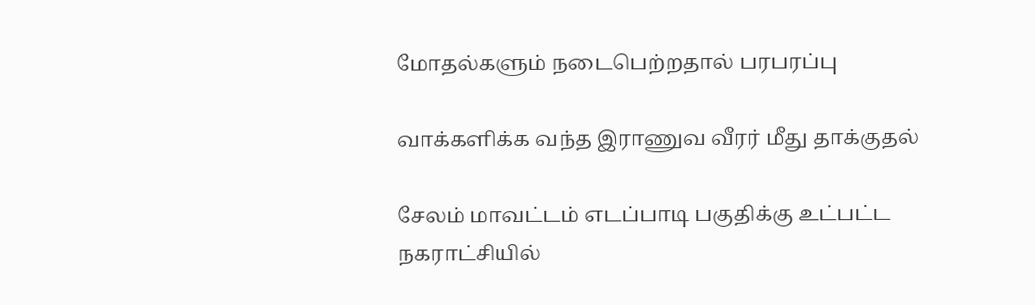மோதல்களும் நடைபெற்றதால் பரபரப்பு

வாக்களிக்க வந்த இராணுவ வீரர் மீது தாக்குதல்

சேலம் மாவட்டம் எடப்பாடி பகுதிக்கு உட்பட்ட நகராட்சியில்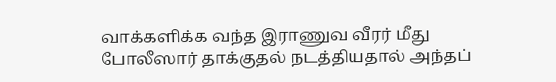வாக்களிக்க வந்த இராணுவ வீரர் மீது போலீஸார் தாக்குதல் நடத்தியதால் அந்தப்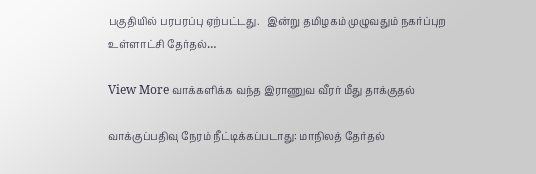பகுதியில் பரபரப்பு ஏற்பட்டது.   இன்று தமிழகம் முழுவதும் நகர்ப்புற உள்ளாட்சி தேர்தல்…

View More வாக்களிக்க வந்த இராணுவ வீரர் மீது தாக்குதல்

வாக்குப்பதிவு நேரம் நீட்டிக்கப்படாது: மாநிலத் தேர்தல்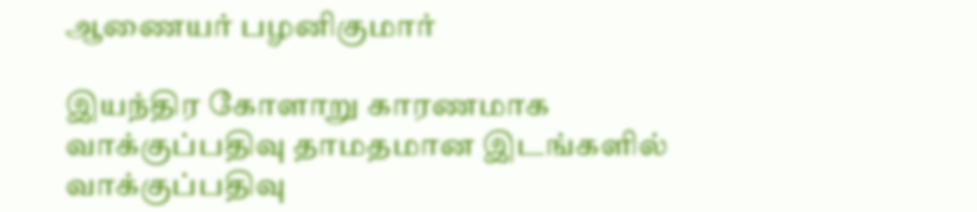ஆணையர் பழனிகுமார்

இயந்திர கோளாறு காரணமாக வாக்குப்பதிவு தாமதமான இடங்களில் வாக்குப்பதிவு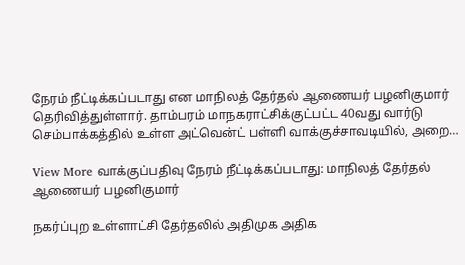நேரம் நீட்டிக்கப்படாது என மாநிலத் தேர்தல் ஆணையர் பழனிகுமார் தெரிவித்துள்ளார். தாம்பரம் மாநகராட்சிக்குட்பட்ட 40வது வார்டு செம்பாக்கத்தில் உள்ள அட்வென்ட் பள்ளி வாக்குச்சாவடியில், அறை…

View More வாக்குப்பதிவு நேரம் நீட்டிக்கப்படாது: மாநிலத் தேர்தல் ஆணையர் பழனிகுமார்

நகர்ப்புற உள்ளாட்சி தேர்தலில் அதிமுக அதிக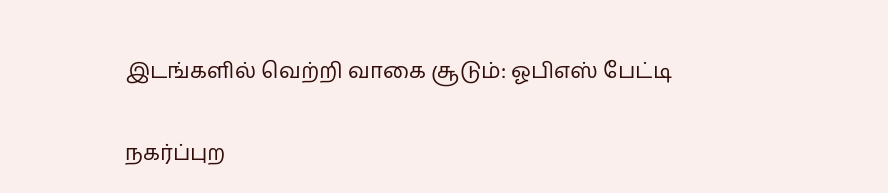இடங்களில் வெற்றி வாகை சூடும்: ஓபிஎஸ் பேட்டி

நகர்ப்புற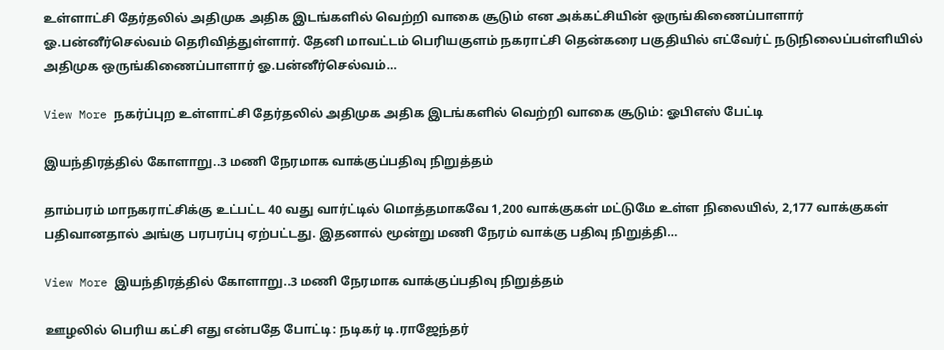உள்ளாட்சி தேர்தலில் அதிமுக அதிக இடங்களில் வெற்றி வாகை சூடும் என அக்கட்சியின் ஒருங்கிணைப்பாளார் ஓ.பன்னீர்செல்வம் தெரிவித்துள்ளார். தேனி மாவட்டம் பெரியகுளம் நகராட்சி தென்கரை பகுதியில் எட்வேர்ட் நடுநிலைப்பள்ளியில் அதிமுக ஒருங்கிணைப்பாளார் ஓ.பன்னீர்செல்வம்…

View More நகர்ப்புற உள்ளாட்சி தேர்தலில் அதிமுக அதிக இடங்களில் வெற்றி வாகை சூடும்: ஓபிஎஸ் பேட்டி

இயந்திரத்தில் கோளாறு..3 மணி நேரமாக வாக்குப்பதிவு நிறுத்தம்

தாம்பரம் மாநகராட்சிக்கு உட்பட்ட 40 வது வார்ட்டில் மொத்தமாகவே 1,200 வாக்குகள் மட்டுமே உள்ள நிலையில், 2,177 வாக்குகள் பதிவானதால் அங்கு பரபரப்பு ஏற்பட்டது. இதனால் மூன்று மணி நேரம் வாக்கு பதிவு நிறுத்தி…

View More இயந்திரத்தில் கோளாறு..3 மணி நேரமாக வாக்குப்பதிவு நிறுத்தம்

ஊழலில் பெரிய கட்சி எது என்பதே போட்டி: நடிகர் டி.ராஜேந்தர்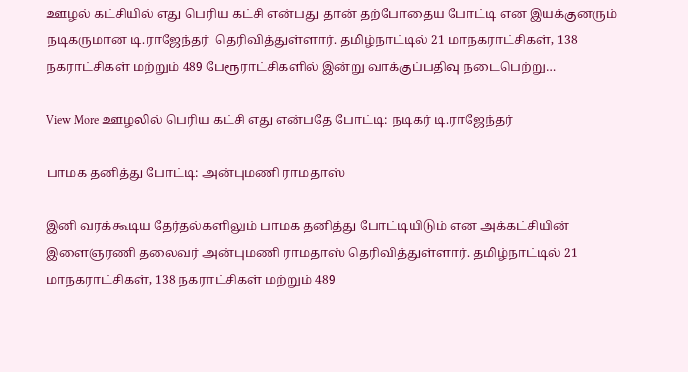ஊழல் கட்சியில் எது பெரிய கட்சி என்பது தான் தற்போதைய போட்டி என இயக்குனரும் நடிகருமான டி.ராஜேந்தர்  தெரிவித்துள்ளார். தமிழ்நாட்டில் 21 மாநகராட்சிகள், 138 நகராட்சிகள் மற்றும் 489 பேரூராட்சிகளில் இன்று வாக்குப்பதிவு நடைபெற்று…

View More ஊழலில் பெரிய கட்சி எது என்பதே போட்டி: நடிகர் டி.ராஜேந்தர்

பாமக தனித்து போட்டி: அன்புமணி ராமதாஸ்

இனி வரக்கூடிய தேர்தல்களிலும் பாமக தனித்து போட்டியிடும் என அக்கட்சியின் இளைஞரணி தலைவர் அன்புமணி ராமதாஸ் தெரிவித்துள்ளார். தமிழ்நாட்டில் 21 மாநகராட்சிகள், 138 நகராட்சிகள் மற்றும் 489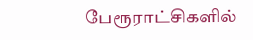பேரூராட்சிகளில்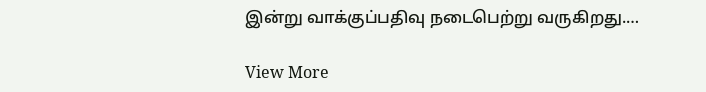இன்று வாக்குப்பதிவு நடைபெற்று வருகிறது.…

View More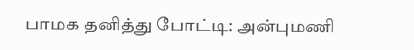பாமக தனித்து போட்டி: அன்புமணி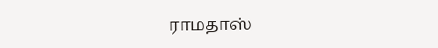ராமதாஸ்